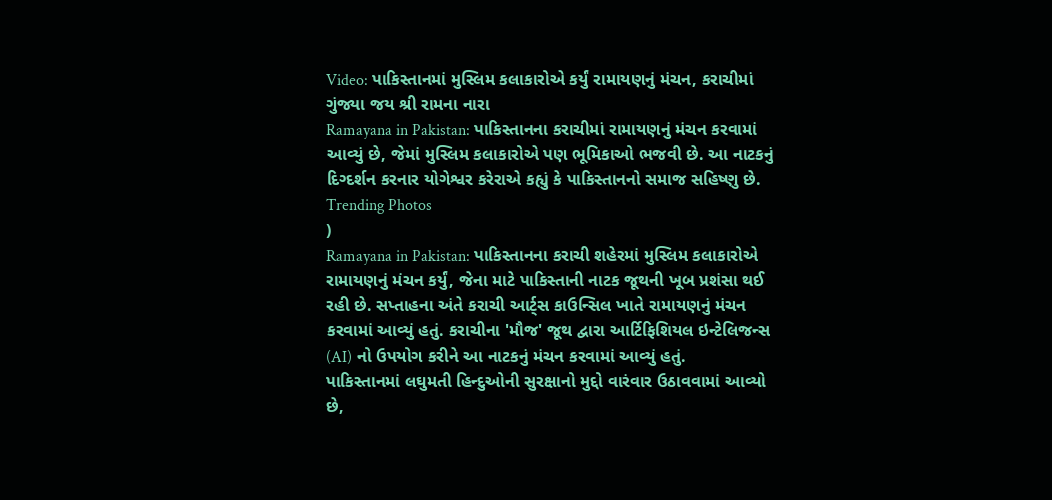Video: પાકિસ્તાનમાં મુસ્લિમ કલાકારોએ કર્યું રામાયણનું મંચન, કરાચીમાં ગુંજ્યા જય શ્રી રામના નારા
Ramayana in Pakistan: પાકિસ્તાનના કરાચીમાં રામાયણનું મંચન કરવામાં આવ્યું છે, જેમાં મુસ્લિમ કલાકારોએ પણ ભૂમિકાઓ ભજવી છે. આ નાટકનું દિગ્દર્શન કરનાર યોગેશ્વર કરેરાએ કહ્યું કે પાકિસ્તાનનો સમાજ સહિષ્ણુ છે.
Trending Photos
)
Ramayana in Pakistan: પાકિસ્તાનના કરાચી શહેરમાં મુસ્લિમ કલાકારોએ રામાયણનું મંચન કર્યું, જેના માટે પાકિસ્તાની નાટક જૂથની ખૂબ પ્રશંસા થઈ રહી છે. સપ્તાહના અંતે કરાચી આર્ટ્સ કાઉન્સિલ ખાતે રામાયણનું મંચન કરવામાં આવ્યું હતું. કરાચીના 'મૌજ' જૂથ દ્વારા આર્ટિફિશિયલ ઇન્ટેલિજન્સ (AI) નો ઉપયોગ કરીને આ નાટકનું મંચન કરવામાં આવ્યું હતું.
પાકિસ્તાનમાં લઘુમતી હિન્દુઓની સુરક્ષાનો મુદ્દો વારંવાર ઉઠાવવામાં આવ્યો છે,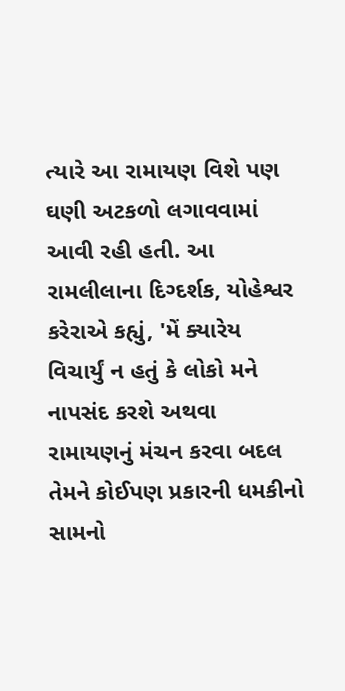ત્યારે આ રામાયણ વિશે પણ ઘણી અટકળો લગાવવામાં આવી રહી હતી. આ રામલીલાના દિગ્દર્શક, યોહેશ્વર કરેરાએ કહ્યું, 'મેં ક્યારેય વિચાર્યું ન હતું કે લોકો મને નાપસંદ કરશે અથવા રામાયણનું મંચન કરવા બદલ તેમને કોઈપણ પ્રકારની ધમકીનો સામનો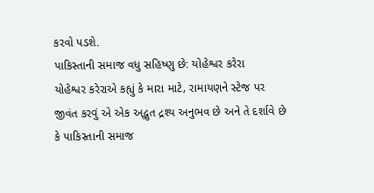કરવો પડશે.
પાકિસ્તાની સમાજ વધુ સહિષ્ણુ છે: યોહેશ્વર કરેરા
યોહેશ્વર કરેરાએ કહ્યું કે મારા માટે, રામાયણને સ્ટેજ પર જીવંત કરવું એ એક અદ્ભુત દ્રશ્ય અનુભવ છે અને તે દર્શાવે છે કે પાકિસ્તાની સમાજ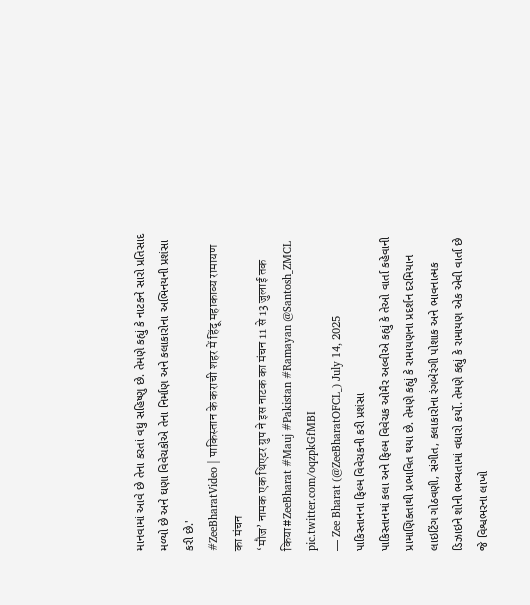માનવામાં આવે છે તેના કરતાં વધુ સહિષ્ણુ છે. તેમણે કહ્યું કે નાટકને સારો પ્રતિસાદ મળ્યો છે અને ઘણા વિવેચકોએ તેના નિર્માણ અને કલાકારોના અભિનયની પ્રશંસા કરી છે.'
#ZeeBharatVideo | पाकिस्तान के कराची शहर में हिंदू महाकाव्य रामायण का मंचन
‘मौज’ नामक एक थिएटर ग्रुप ने इस नाटक का मंचन 11 से 13 जुलाई तक किया#ZeeBharat #Mauj #Pakistan #Ramayan @Santosh_ZMCL pic.twitter.com/oqzpkGfMBI
— Zee Bharat (@ZeeBharatOFCL_) July 14, 2025
પાકિસ્તાનના ફિલ્મ વિવેચકની કરી પ્રશંસા
પાકિસ્તાનમાં કલા અને ફિલ્મ વિવેચક ઓમૈર અલ્વીએ કહ્યું કે તેઓ વાર્તા કહેવાની પ્રામાણિકતાથી પ્રભાવિત થયા છે. તેમણે કહ્યું કે રામાયણના પ્રદર્શન દરમિયાન લાઇટિંગ ગોઠવણી, સંગીત, કલાકારોના રંગબેરંગી પોશાક અને ભાવનાત્મક ડિઝાઇને શોની ભવ્યતામાં વધારો કર્યો. તેમણે કહ્યું કે રામાયણ એક એવી વાર્તા છે જે વિશ્વભરના લાખો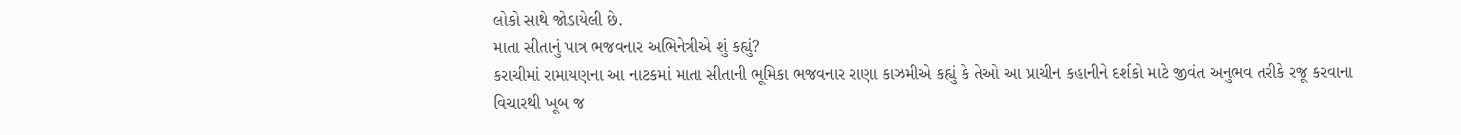લોકો સાથે જોડાયેલી છે.
માતા સીતાનું પાત્ર ભજવનાર અભિનેત્રીએ શું કહ્યું?
કરાચીમાં રામાયણના આ નાટકમાં માતા સીતાની ભૂમિકા ભજવનાર રાણા કાઝમીએ કહ્યું કે તેઓ આ પ્રાચીન કહાનીને દર્શકો માટે જીવંત અનુભવ તરીકે રજૂ કરવાના વિચારથી ખૂબ જ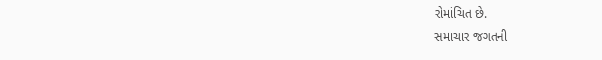રોમાંચિત છે.
સમાચાર જગતની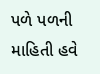પળે પળની માહિતી હવે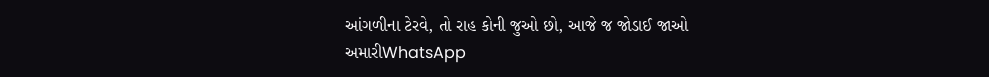આંગળીના ટેરવે, તો રાહ કોની જુઓ છો, આજે જ જોડાઈ જાઓ અમારીWhatsApp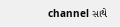channel સાથે